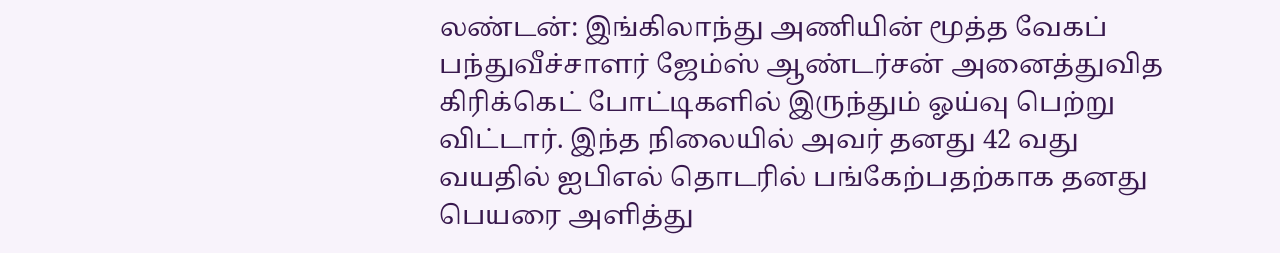லண்டன்: இங்கிலாந்து அணியின் மூத்த வேகப் பந்துவீச்சாளர் ஜேம்ஸ் ஆண்டர்சன் அனைத்துவித கிரிக்கெட் போட்டிகளில் இருந்தும் ஓய்வு பெற்று விட்டார். இந்த நிலையில் அவர் தனது 42 வது வயதில் ஐபிஎல் தொடரில் பங்கேற்பதற்காக தனது பெயரை அளித்து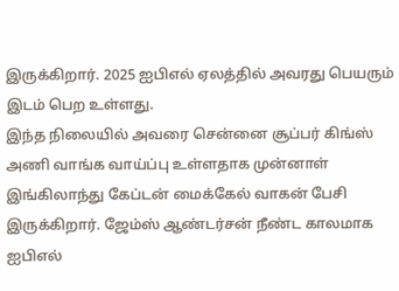இருக்கிறார். 2025 ஐபிஎல் ஏலத்தில் அவரது பெயரும் இடம் பெற உள்ளது.
இந்த நிலையில் அவரை சென்னை சூப்பர் கிங்ஸ் அணி வாங்க வாய்ப்பு உள்ளதாக முன்னாள் இங்கிலாந்து கேப்டன் மைக்கேல் வாகன் பேசி இருக்கிறார். ஜேம்ஸ் ஆண்டர்சன் நீண்ட காலமாக ஐபிஎல்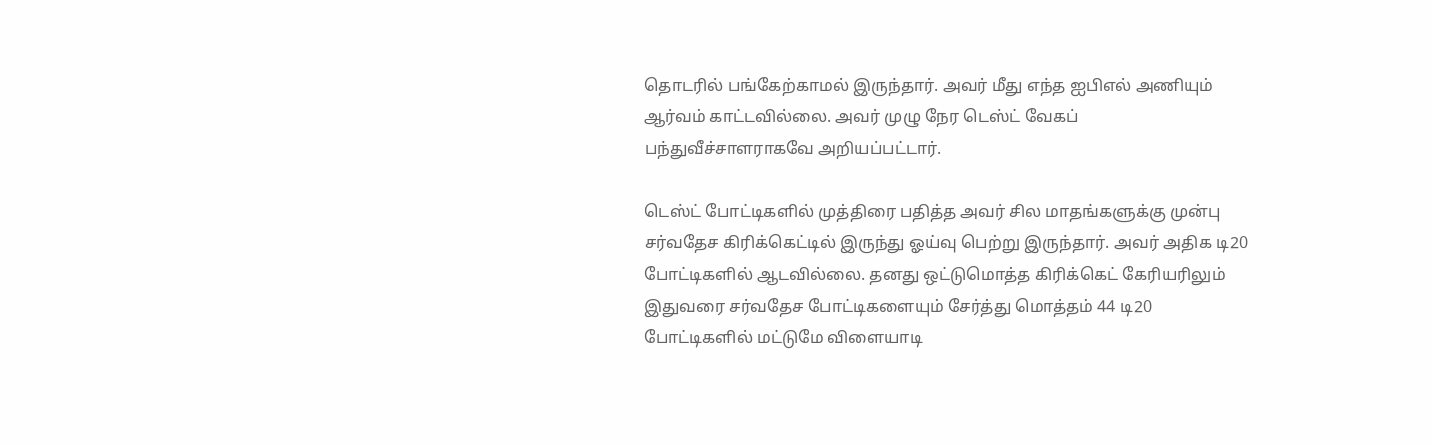தொடரில் பங்கேற்காமல் இருந்தார். அவர் மீது எந்த ஐபிஎல் அணியும் ஆர்வம் காட்டவில்லை. அவர் முழு நேர டெஸ்ட் வேகப் பந்துவீச்சாளராகவே அறியப்பட்டார்.

டெஸ்ட் போட்டிகளில் முத்திரை பதித்த அவர் சில மாதங்களுக்கு முன்பு சர்வதேச கிரிக்கெட்டில் இருந்து ஓய்வு பெற்று இருந்தார். அவர் அதிக டி20 போட்டிகளில் ஆடவில்லை. தனது ஒட்டுமொத்த கிரிக்கெட் கேரியரிலும் இதுவரை சர்வதேச போட்டிகளையும் சேர்த்து மொத்தம் 44 டி20 போட்டிகளில் மட்டுமே விளையாடி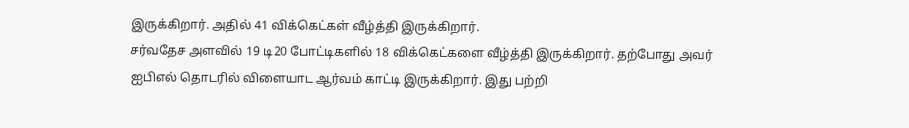இருக்கிறார். அதில் 41 விக்கெட்கள் வீழ்த்தி இருக்கிறார்.
சர்வதேச அளவில் 19 டி20 போட்டிகளில் 18 விக்கெட்களை வீழ்த்தி இருக்கிறார். தற்போது அவர் ஐபிஎல் தொடரில் விளையாட ஆர்வம் காட்டி இருக்கிறார். இது பற்றி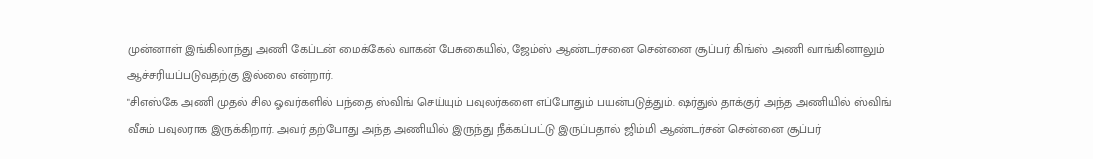முன்னாள் இங்கிலாந்து அணி கேப்டன் மைக்கேல் வாகன் பேசுகையில், ஜேம்ஸ் ஆண்டர்சனை சென்னை சூப்பர் கிங்ஸ் அணி வாங்கினாலும் ஆச்சரியப்படுவதற்கு இல்லை என்றார்.
"சிஎஸ்கே அணி முதல் சில ஓவர்களில் பந்தை ஸ்விங் செய்யும் பவுலர்களை எப்போதும் பயன்படுத்தும். ஷர்துல் தாக்குர் அந்த அணியில் ஸ்விங் வீசும் பவுலராக இருக்கிறார். அவர் தற்போது அந்த அணியில் இருந்து நீக்கப்பட்டு இருப்பதால் ஜிம்மி ஆண்டர்சன் சென்னை சூப்பர்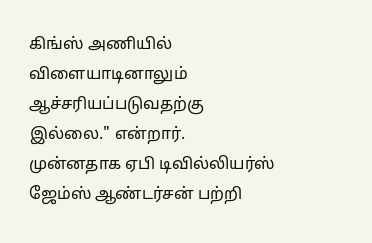கிங்ஸ் அணியில் விளையாடினாலும் ஆச்சரியப்படுவதற்கு இல்லை." என்றார்.
முன்னதாக ஏபி டிவில்லியர்ஸ் ஜேம்ஸ் ஆண்டர்சன் பற்றி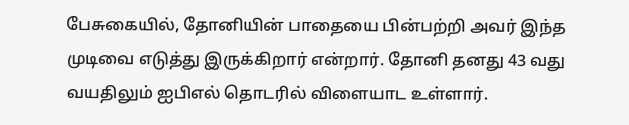பேசுகையில், தோனியின் பாதையை பின்பற்றி அவர் இந்த முடிவை எடுத்து இருக்கிறார் என்றார். தோனி தனது 43 வது வயதிலும் ஐபிஎல் தொடரில் விளையாட உள்ளார்.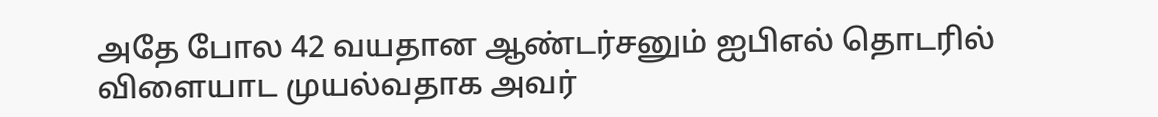அதே போல 42 வயதான ஆண்டர்சனும் ஐபிஎல் தொடரில் விளையாட முயல்வதாக அவர்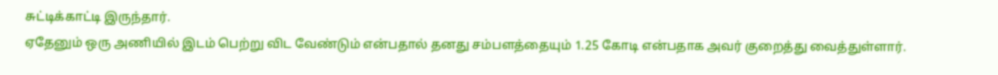சுட்டிக்காட்டி இருந்தார்.
ஏதேனும் ஒரு அணியில் இடம் பெற்று விட வேண்டும் என்பதால் தனது சம்பளத்தையும் 1.25 கோடி என்பதாக அவர் குறைத்து வைத்துள்ளார்.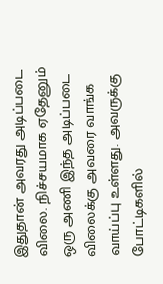இதுதான் அவரது அடிப்படை விலை. நிச்சயமாக ஏதேனும் ஒரு அணி இந்த அடிப்படை விலைக்கு அவரை வாங்க வாய்ப்பு உள்ளது. அவருக்கு போட்டிகளில்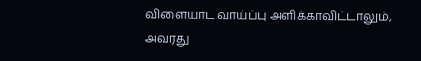விளையாட வாய்ப்பு அளிக்காவிட்டாலும், அவரது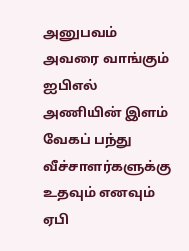அனுபவம் அவரை வாங்கும் ஐபிஎல் அணியின் இளம் வேகப் பந்து வீச்சாளர்களுக்கு உதவும் எனவும் ஏபி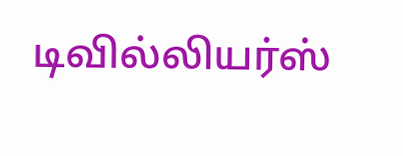டிவில்லியர்ஸ்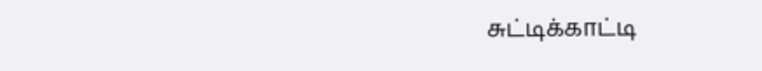சுட்டிக்காட்டி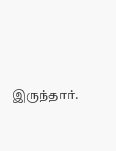இருந்தார்.